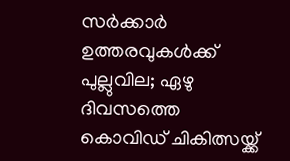സര്‍ക്കാര്‍ ഉത്തരവുകള്‍ക്ക് പുല്ലുവില; ഏഴു ദിവസത്തെ കൊവിഡ് ചികിത്സയ്ക്ക്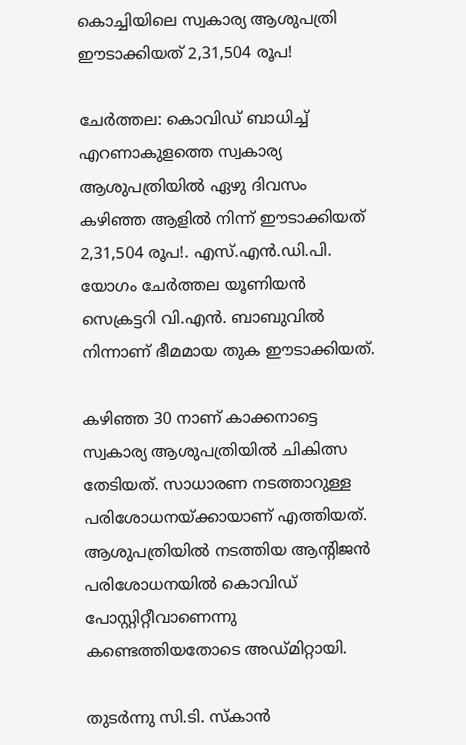കൊച്ചിയിലെ സ്വകാര്യ ആശുപത്രി ഈടാക്കിയത് 2,31,504 രൂപ!

ചേര്‍ത്തല: കൊവിഡ് ബാധിച്ച് എറണാകുളത്തെ സ്വകാര്യ ആശുപത്രിയില്‍ ഏഴു ദിവസം കഴിഞ്ഞ ആളില്‍ നിന്ന് ഈടാക്കിയത് 2,31,504 രൂപ!. എസ്.എന്‍.ഡി.പി. യോഗം ചേര്‍ത്തല യൂണിയന്‍ സെക്രട്ടറി വി.എന്‍. ബാബുവില്‍ നിന്നാണ് ഭീമമായ തുക ഈടാക്കിയത്.

കഴിഞ്ഞ 30 നാണ് കാക്കനാട്ടെ സ്വകാര്യ ആശുപത്രിയില്‍ ചികിത്സ തേടിയത്. സാധാരണ നടത്താറുള്ള പരിശോധനയ്ക്കായാണ് എത്തിയത്. ആശുപത്രിയില്‍ നടത്തിയ ആന്റിജന്‍ പരിശോധനയില്‍ കൊവിഡ് പോസ്റ്റിറ്റീവാണെന്നു കണ്ടെത്തിയതോടെ അഡ്മിറ്റായി.

തുടര്‍ന്നു സി.ടി. സ്‌കാന്‍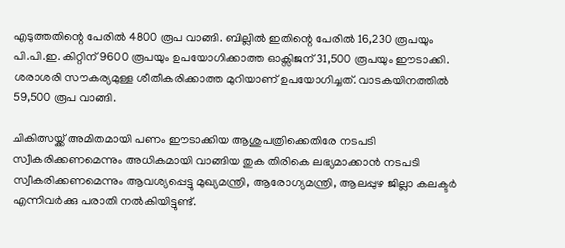എടുത്തതിന്റെ പേരില്‍ 4800 രൂപ വാങ്ങി. ബില്ലില്‍ ഇതിന്റെ പേരില്‍ 16,230 രൂപയും പി.പി.ഇ. കിറ്റിന് 9600 രൂപയും ഉപയോഗിക്കാത്ത ഓക്സിജന് 31,500 രൂപയും ഈടാക്കി. ശരാശരി സൗകര്യമുള്ള ശീതീകരിക്കാത്ത മുറിയാണ് ഉപയോഗിച്ചത്. വാടകയിനത്തില്‍ 59,500 രൂപ വാങ്ങി.

ചികിത്സയ്ക്ക് അമിതമായി പണം ഈടാക്കിയ ആശുപത്രിക്കെതിരേ നടപടി സ്വീകരിക്കണമെന്നും അധികമായി വാങ്ങിയ തുക തിരികെ ലഭ്യമാക്കാന്‍ നടപടി സ്വീകരിക്കണമെന്നും ആവശ്യപ്പെട്ടു മുഖ്യമന്ത്രി, ആരോഗ്യമന്ത്രി, ആലപ്പുഴ ജില്ലാ കലക്ടര്‍ എന്നിവര്‍ക്കു പരാതി നല്‍കിയിട്ടുണ്ട്.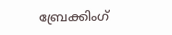ബ്രേക്കിംഗ്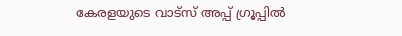കേരളയുടെ വാട്സ് അപ്പ് ഗ്രൂപ്പിൽ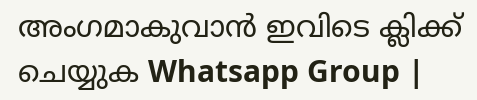അംഗമാകുവാൻ ഇവിടെ ക്ലിക്ക് ചെയ്യുക Whatsapp Group |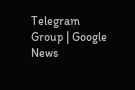Telegram Group | Google News